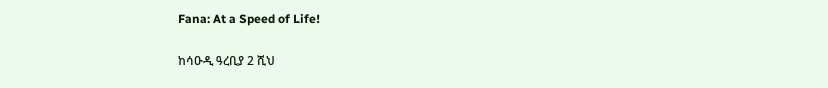Fana: At a Speed of Life!

ከሳዑዲ ዓረቢያ 2 ሺህ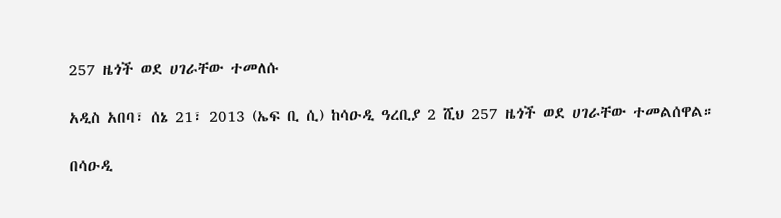257 ዜጎች ወደ ሀገራቸው ተመለሱ

አዲስ አበባ፣ ሰኔ 21፣ 2013 (ኤፍ ቢ ሲ) ከሳዑዲ ዓረቢያ 2 ሺህ 257 ዜጎች ወደ ሀገራቸው ተመልሰዋል።

በሳዑዲ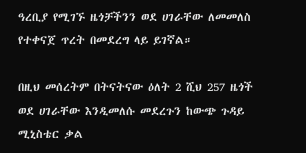ዓረቢያ የሚገኙ ዜጎቻችንን ወደ ሀገራቸው ለመመለስ የተቀናጀ ጥረት በመደረግ ላይ ይገኛል።

በዚህ መሰረትም በትናትናው ዕለት 2 ሺህ 257 ዜጎች ወደ ሀገራቸው እንዲመለሱ መደረጉን ከውጭ ጉዳይ ሚኒስቴር ቃል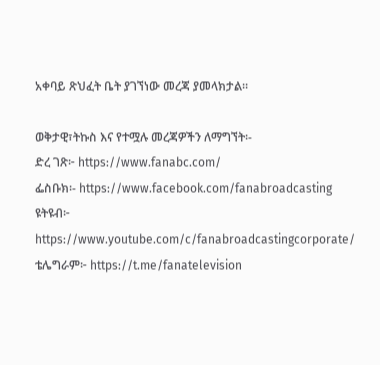አቀባይ ጽህፈት ቤት ያገኘነው መረጃ ያመላክታል።

ወቅታዊ፣ትኩስ እና የተሟሉ መረጃዎችን ለማግኘት፡-
ድረ ገጽ፦ https://www.fanabc.com/
ፌስቡክ፡- https://www.facebook.com/fanabroadcasting
ዩትዩብ፦ https://www.youtube.com/c/fanabroadcastingcorporate/
ቴሌግራም፦ https://t.me/fanatelevision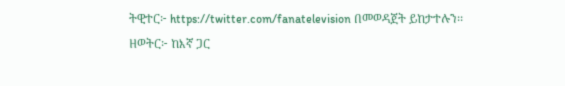ትዊተር፦ https://twitter.com/fanatelevision በመወዳጀት ይከታተሉን፡፡
ዘወትር፦ ከእኛ ጋር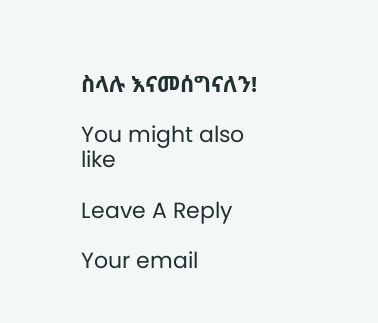ስላሉ እናመሰግናለን!

You might also like

Leave A Reply

Your email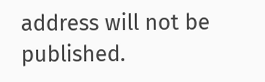address will not be published.